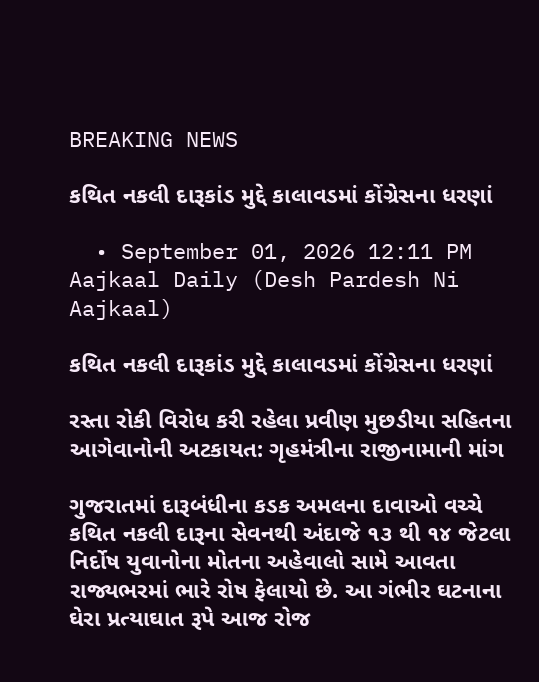BREAKING NEWS

કથિત નકલી દારૂકાંડ મુદ્દે કાલાવડમાં કોંગ્રેસના ધરણાં

  • September 01, 2026 12:11 PM
Aajkaal Daily (Desh Pardesh Ni Aajkaal)

કથિત નકલી દારૂકાંડ મુદ્દે કાલાવડમાં કોંગ્રેસના ધરણાં

રસ્તા રોકી વિરોધ કરી રહેલા પ્રવીણ મુછડીયા સહિતના આગેવાનોની અટકાયત: ગૃહમંત્રીના રાજીનામાની માંગ

ગુજરાતમાં દારૂબંધીના કડક અમલના દાવાઓ વચ્ચે કથિત નકલી દારૂના સેવનથી અંદાજે ૧૩ થી ૧૪ જેટલા નિર્દોષ યુવાનોના મોતના અહેવાલો સામે આવતા રાજ્યભરમાં ભારે રોષ ફેલાયો છે. આ ગંભીર ઘટનાના ઘેરા પ્રત્યાઘાત રૂપે આજ રોજ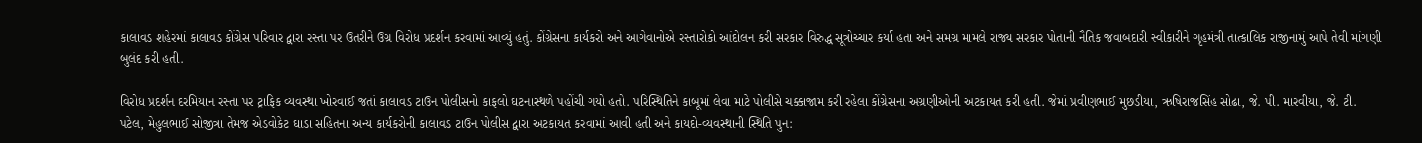કાલાવડ શહેરમાં કાલાવડ કોંગ્રેસ પરિવાર દ્વારા રસ્તા પર ઉતરીને ઉગ્ર વિરોધ પ્રદર્શન કરવામાં આવ્યું હતું. કોંગ્રેસના કાર્યકરો અને આગેવાનોએ રસ્તારોકો આંદોલન કરી સરકાર વિરુદ્ધ સૂત્રોચ્ચાર કર્યા હતા અને સમગ્ર મામલે રાજ્ય સરકાર પોતાની નૈતિક જવાબદારી સ્વીકારીને ગૃહમંત્રી તાત્કાલિક રાજીનામું આપે તેવી માંગણી બુલંદ કરી હતી.

વિરોધ પ્રદર્શન દરમિયાન રસ્તા પર ટ્રાફિક વ્યવસ્થા ખોરવાઈ જતાં કાલાવડ ટાઉન પોલીસનો કાફલો ઘટનાસ્થળે પહોંચી ગયો હતો. પરિસ્થિતિને કાબૂમાં લેવા માટે પોલીસે ચક્કાજામ કરી રહેલા કોંગ્રેસના અગ્રણીઓની અટકાયત કરી હતી. જેમાં પ્રવીણભાઈ મુછડીયા, ઋષિરાજસિંહ સોઢા, જે. પી. મારવીયા, જે. ટી. પટેલ, મેહુલભાઈ સોજીત્રા તેમજ એડવોકેટ ઘાડા સહિતના અન્ય કાર્યકરોની કાલાવડ ટાઉન પોલીસ દ્વારા અટકાયત કરવામાં આવી હતી અને કાયદો-વ્યવસ્થાની સ્થિતિ પુન: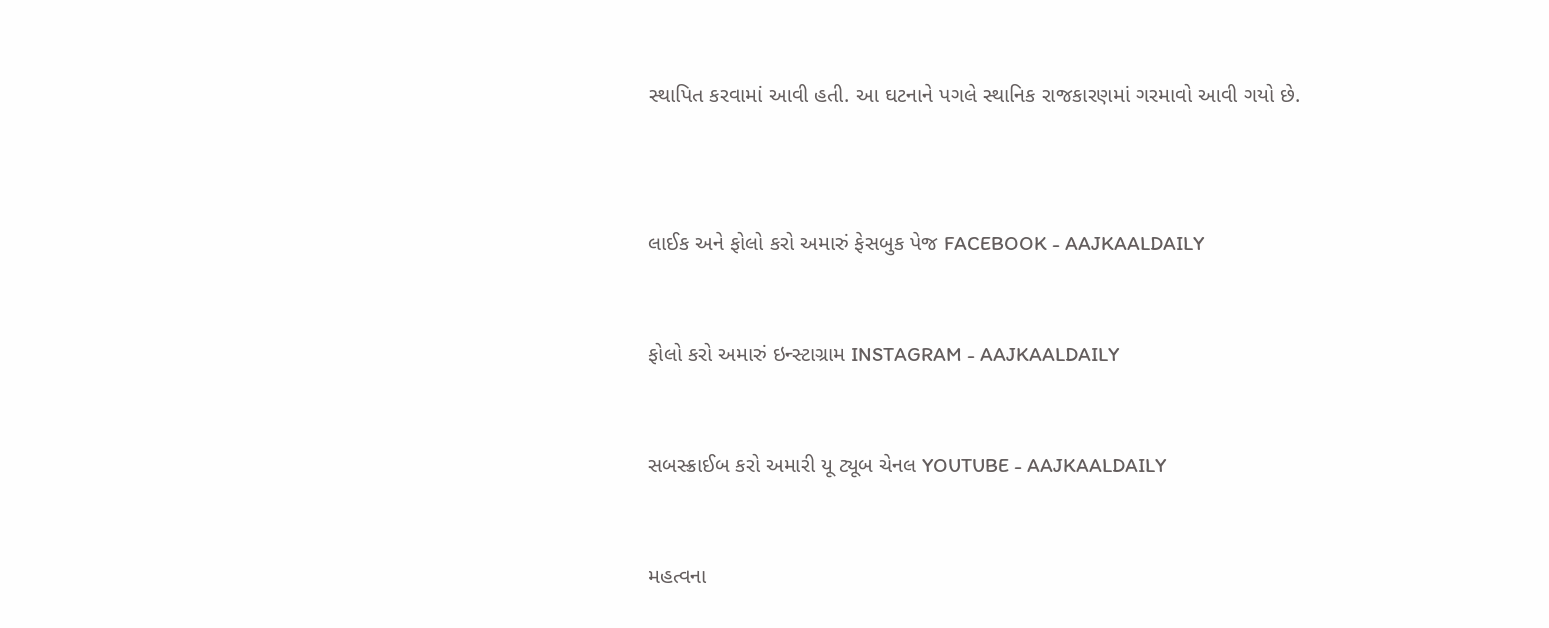સ્થાપિત કરવામાં આવી હતી. આ ઘટનાને પગલે સ્થાનિક રાજકારણમાં ગરમાવો આવી ગયો છે.



લાઈક અને ફોલો કરો અમારું ફેસબુક પેજ FACEBOOK - AAJKAALDAILY


ફોલો કરો અમારું ઇન્સ્ટાગ્રામ INSTAGRAM - AAJKAALDAILY


સબસ્ક્રાઈબ કરો અમારી યૂ ટ્યૂબ ચેનલ YOUTUBE - AAJKAALDAILY


મહત્વના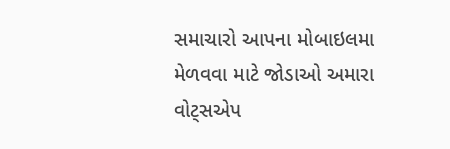સમાચારો આપના મોબાઇલમા મેળવવા માટે જોડાઓ અમારા વોટ્સએપ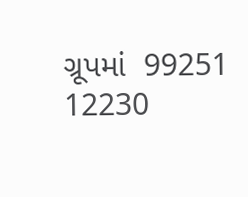ગ્રૂપમાં  99251 12230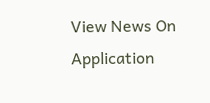View News On Application